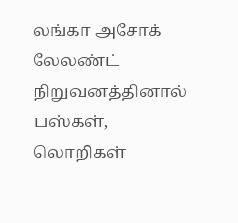லங்கா அசோக் லேலண்ட் நிறுவனத்தினால் பஸ்கள், லொறிகள்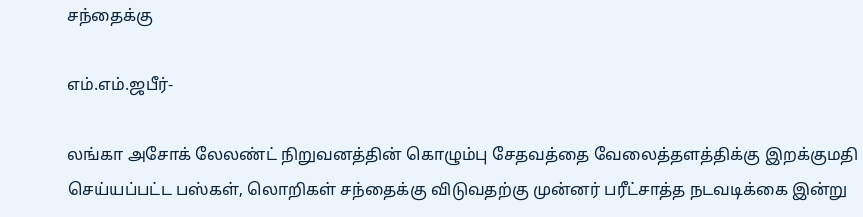சந்தைக்கு

எம்.எம்.ஜபீர்-

லங்கா அசோக் லேலண்ட் நிறுவனத்தின் கொழும்பு சேதவத்தை வேலைத்தளத்திக்கு இறக்குமதி செய்யப்பட்ட பஸ்கள், லொறிகள் சந்தைக்கு விடுவதற்கு முன்னர் பரீட்சாத்த நடவடிக்கை இன்று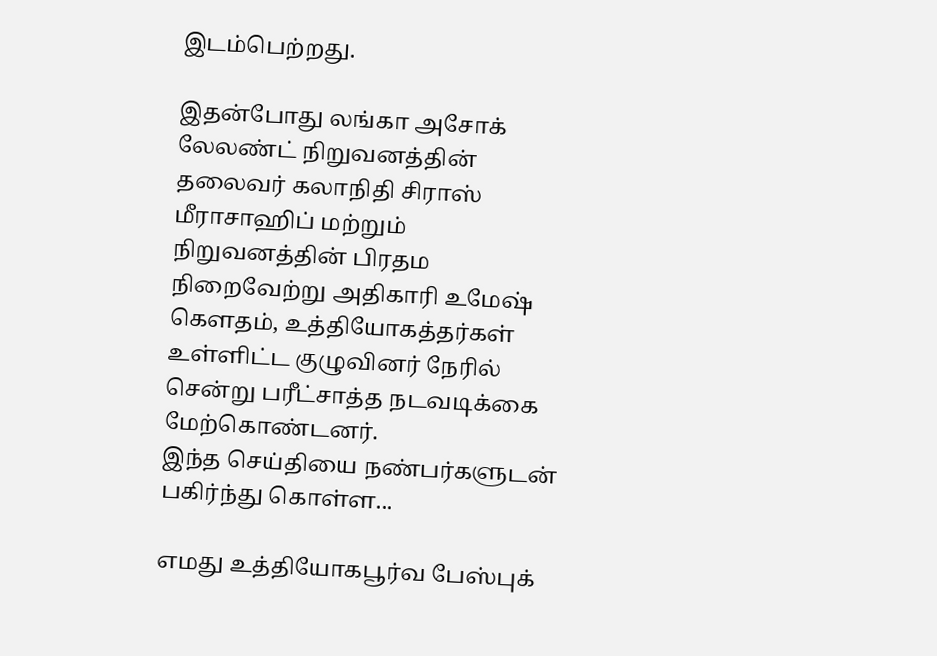இடம்பெற்றது.

இதன்போது லங்கா அசோக் லேலண்ட் நிறுவனத்தின் தலைவர் கலாநிதி சிராஸ் மீராசாஹிப் மற்றும் நிறுவனத்தின் பிரதம நிறைவேற்று அதிகாரி உமேஷ் கௌதம், உத்தியோகத்தர்கள் உள்ளிட்ட குழுவினர் நேரில் சென்று பரீட்சாத்த நடவடிக்கை மேற்கொண்டனர்.
இந்த செய்தியை நண்பர்களுடன் பகிர்ந்து கொள்ள...

எமது உத்தியோகபூர்வ பேஸ்புக்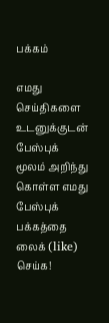பக்கம்

எமது செய்திகளை உடனுக்குடன் பேஸ்புக் மூலம் அறிந்து கொள்ள எமது பேஸ்புக் பக்கத்தை லைக் (like) செய்க!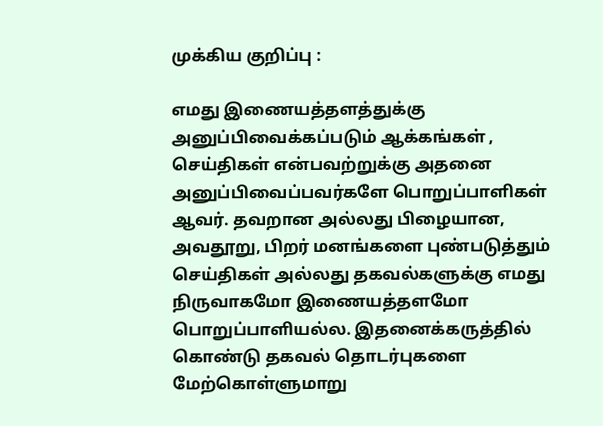முக்கிய குறிப்பு :

எமது இணையத்தளத்துக்கு அனுப்பிவைக்கப்படும் ஆக்கங்கள் , செய்திகள் என்பவற்றுக்கு அதனை அனுப்பிவைப்பவர்களே பொறுப்பாளிகள் ஆவர். தவறான அல்லது பிழையான, அவதூறு, பிறர் மனங்களை புண்படுத்தும் செய்திகள் அல்லது தகவல்களுக்கு எமது நிருவாகமோ இணையத்தளமோ பொறுப்பாளியல்ல. இதனைக்கருத்தில் கொண்டு தகவல் தொடர்புகளை மேற்கொள்ளுமாறு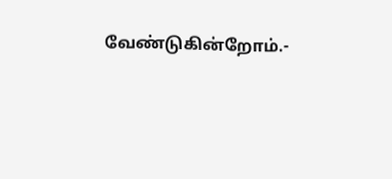வேண்டுகின்றோம்.-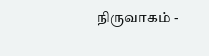நிருவாகம் -